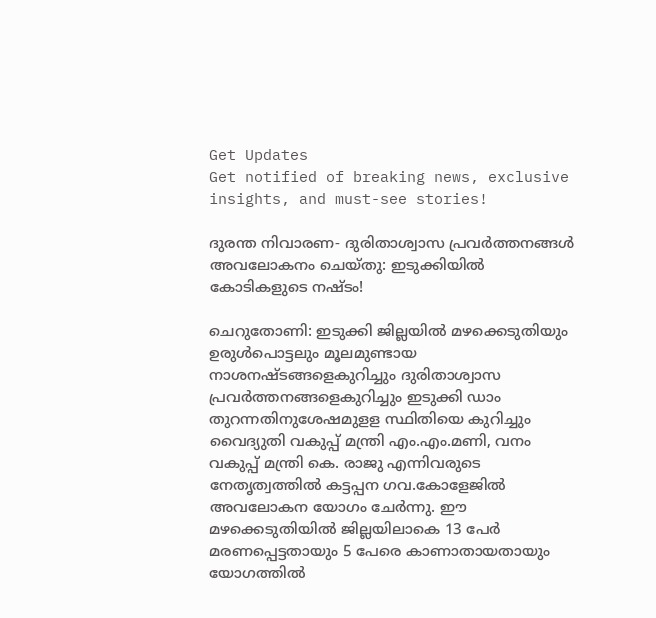Get Updates
Get notified of breaking news, exclusive insights, and must-see stories!

ദുരന്ത നിവാരണ- ദുരിതാശ്വാസ പ്രവര്‍ത്തനങ്ങള്‍ അവലോകനം ചെയ്തു: ഇടുക്കിയില്‍ കോടികളുടെ നഷ്ടം!

ചെറുതോണി: ഇടുക്കി ജില്ലയില്‍ മഴക്കെടുതിയും ഉരുള്‍പൊട്ടലും മൂലമുണ്ടായ നാശനഷ്ടങ്ങളെകുറിച്ചും ദുരിതാശ്വാസ പ്രവര്‍ത്തനങ്ങളെകുറിച്ചും ഇടുക്കി ഡാം തുറന്നതിനുശേഷമുളള സ്ഥിതിയെ കുറിച്ചും വൈദ്യുതി വകുപ്പ് മന്ത്രി എം.എം.മണി, വനം വകുപ്പ് മന്ത്രി കെ. രാജു എന്നിവരുടെ നേതൃത്വത്തില്‍ കട്ടപ്പന ഗവ.കോളേജില്‍ അവലോകന യോഗം ചേര്‍ന്നു. ഈ മഴക്കെടുതിയില്‍ ജില്ലയിലാകെ 13 പേര്‍ മരണപ്പെട്ടതായും 5 പേരെ കാണാതായതായും യോഗത്തില്‍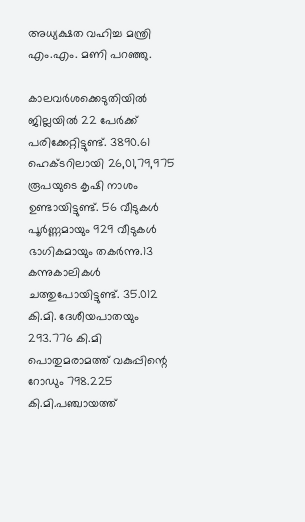അധ്യക്ഷത വഹിച്ച മന്ത്രി എം.എം. മണി പറഞ്ഞു.

കാലവര്‍ശക്കെടുതിയില്‍ ജില്ലയില്‍ 22 പേര്‍ക്ക് പരിക്കേറ്റിട്ടുണ്ട്. 3890.61 ഹെക്ടറിലായി 26,01,79,975 രൂപയുടെ കൃഷി നാശം ഉണ്ടായിട്ടുണ്ട്. 56 വീടുകള്‍ പൂര്‍ണ്ണമായും 929 വീടുകള്‍ ഭാഗികമായും തകര്‍ന്നു.13 കന്നുകാലികള്‍ ചത്തുപോയിട്ടുണ്ട്. 35.012 കി.മി. ദേശീയപാതയും 293.776 കി.മി പൊതുമരാമത്ത് വകുപ്പിന്റെ റോഡും 798.225 കി.മി.പഞ്ചായത്ത്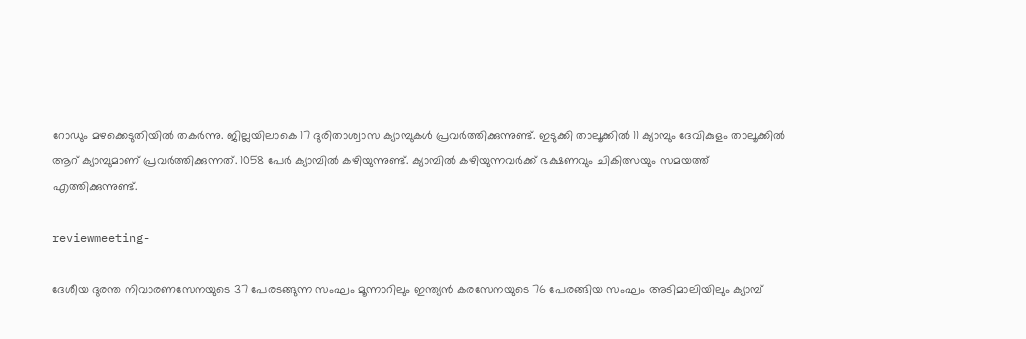റോഡും മഴക്കെടുതിയില്‍ തകര്‍ന്നു. ജില്ലയിലാകെ 17 ദുരിതാശ്വാസ ക്യാമ്പുകള്‍ പ്രവര്‍ത്തിക്കുന്നുണ്ട്. ഇടുക്കി താലൂക്കില്‍ 11 ക്യാമ്പും ദേവികുളം താലൂക്കില്‍ ആറ് ക്യാമ്പുമാണ് പ്രവര്‍ത്തിക്കുന്നത്. 1058 പേര്‍ ക്യാമ്പില്‍ കഴിയുന്നുണ്ട്. ക്യാമ്പില്‍ കഴിയുന്നവര്‍ക്ക് ഭക്ഷണവും ചികിത്സയും സമയത്ത് എത്തിക്കുന്നുണ്ട്.

reviewmeeting-

ദേശീയ ദുരന്ത നിവാരണസേനയുടെ 37 പേരടങ്ങുന്ന സംഘം മൂന്നാറിലും ഇന്ത്യന്‍ കരസേനയുടെ 76 പേരങ്ങിയ സംഘം അടിമാലിയിലും ക്യാമ്പ്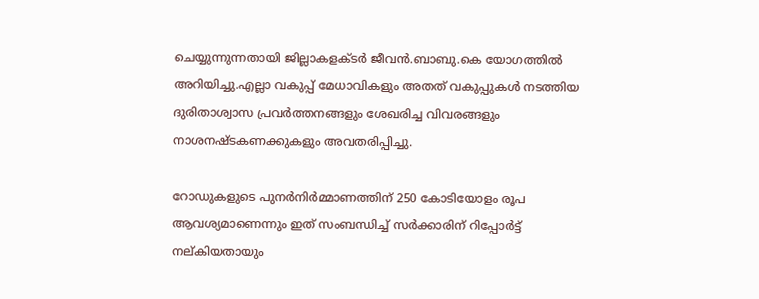ചെയ്യുന്നുന്നതായി ജില്ലാകളക്ടര്‍ ജീവന്‍.ബാബു.കെ യോഗത്തില്‍ അറിയിച്ചു.എല്ലാ വകുപ്പ് മേധാവികളും അതത് വകുപ്പുകള്‍ നടത്തിയ ദുരിതാശ്വാസ പ്രവര്‍ത്തനങ്ങളും ശേഖരിച്ച വിവരങ്ങളും നാശനഷ്ടകണക്കുകളും അവതരിപ്പിച്ചു.

റോഡുകളുടെ പുനര്‍നിര്‍മ്മാണത്തിന് 250 കോടിയോളം രൂപ ആവശ്യമാണെന്നും ഇത് സംബന്ധിച്ച് സര്‍ക്കാരിന് റിപ്പോര്‍ട്ട് നല്കിയതായും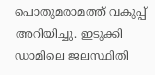പൊതുമരാമത്ത് വകുപ്പ് അറിയിച്ചു. ഇടുക്കി ഡാമിലെ ജലസ്ഥിതി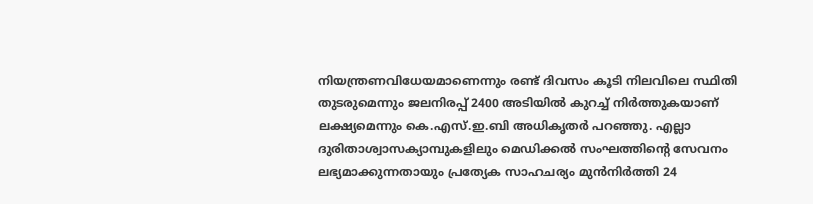നിയന്ത്രണവിധേയമാണെന്നും രണ്ട് ദിവസം കൂടി നിലവിലെ സ്ഥിതി തുടരുമെന്നും ജലനിരപ്പ് 2400 അടിയില്‍ കുറച്ച് നിര്‍ത്തുകയാണ് ലക്ഷ്യമെന്നും കെ.എസ്.ഇ.ബി അധികൃതര്‍ പറഞ്ഞു. എല്ലാ ദുരിതാശ്വാസക്യാമ്പുകളിലും മെഡിക്കല്‍ സംഘത്തിന്റെ സേവനം ലഭ്യമാക്കുന്നതായും പ്രത്യേക സാഹചര്യം മുന്‍നിര്‍ത്തി 24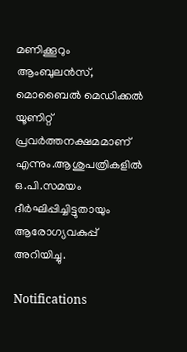മണിക്കൂറും ആംബുലന്‍സ്, മൊബൈല്‍ മെഡിക്കല്‍ യൂണിറ്റ് പ്രവര്‍ത്തനക്ഷമമാണ് എന്നും.ആശുപത്രികളില്‍ ഒ.പി.സമയം ദീര്‍ഘിപ്പിച്ചിട്ടുതായും ആരോഗ്യവകുപ്പ് അറിയിച്ചു.

Notifications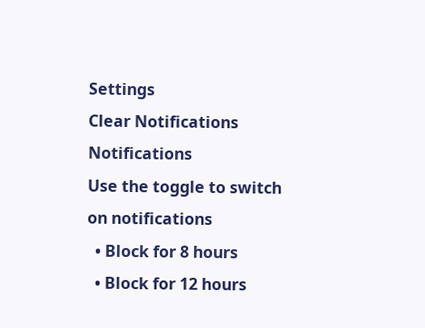Settings
Clear Notifications
Notifications
Use the toggle to switch on notifications
  • Block for 8 hours
  • Block for 12 hours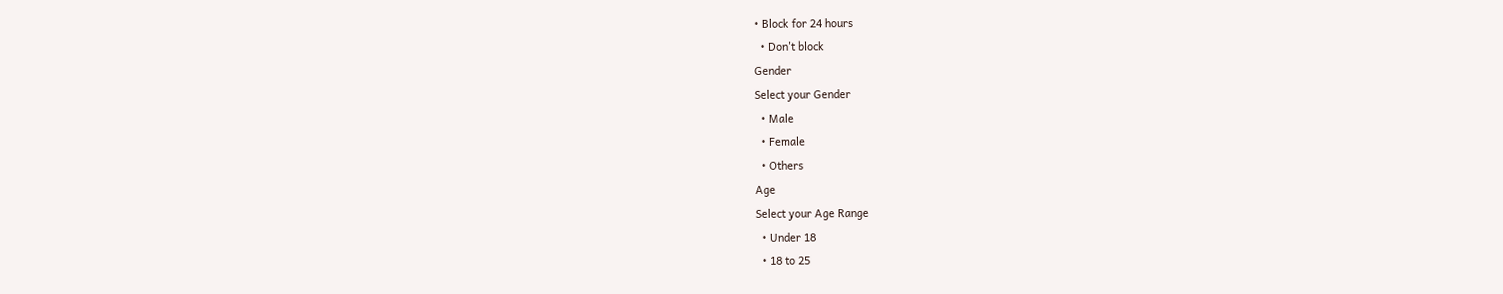• Block for 24 hours
  • Don't block
Gender
Select your Gender
  • Male
  • Female
  • Others
Age
Select your Age Range
  • Under 18
  • 18 to 25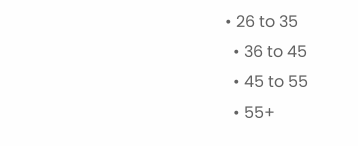• 26 to 35
  • 36 to 45
  • 45 to 55
  • 55+